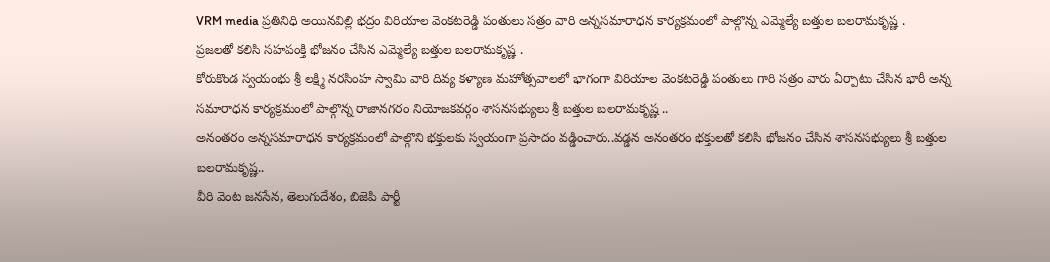VRM media ప్రతినిధి అయినవిల్లి భద్రం విరియాల వెంకటరెడ్డి పంతులు సత్రం వారి అన్నసమారాధన కార్యక్రమంలో పాల్గొన్న ఎమ్మెల్యే బత్తుల బలరామకృష్ణ .
ప్రజలతో కలిసి సహపంక్తి భోజనం చేసిన ఎమ్మెల్యే బత్తుల బలరామకృష్ణ .
కోరుకొండ స్వయంభు శ్రీ లక్ష్మి నరసింహ స్వామి వారి దివ్య కళ్యాణ మహోత్సవాలలో భాగంగా విరియాల వెంకటరెడ్డి పంతులు గారి సత్రం వారు ఏర్పాటు చేసిన భారీ అన్న సమారాధన కార్యక్రమంలో పాల్గొన్న రాజానగరం నియోజకవర్గం శాసనసభ్యులు శ్రీ బత్తుల బలరామకృష్ణ ..
అనంతరం అన్నసమారాధన కార్యక్రమంలో పాల్గొని భక్తులకు స్వయంగా ప్రసాదం వడ్డించారు..వడ్డన అనంతరం భక్తులతో కలిసి భోజనం చేసిన శాసనసభ్యులు శ్రీ బత్తుల బలరామకృష్ణ..
వీరి వెంట జనసేన, తెలుగుదేశం, బిజెపి పార్టీ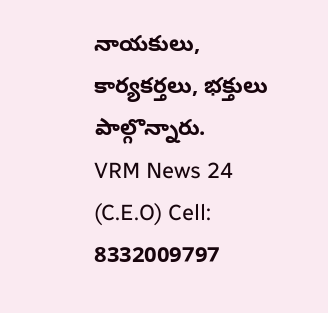నాయకులు, కార్యకర్తలు, భక్తులు పాల్గొన్నారు.
VRM News 24 (C.E.O) Cell: 8332009797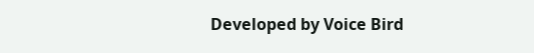Developed by Voice Bird